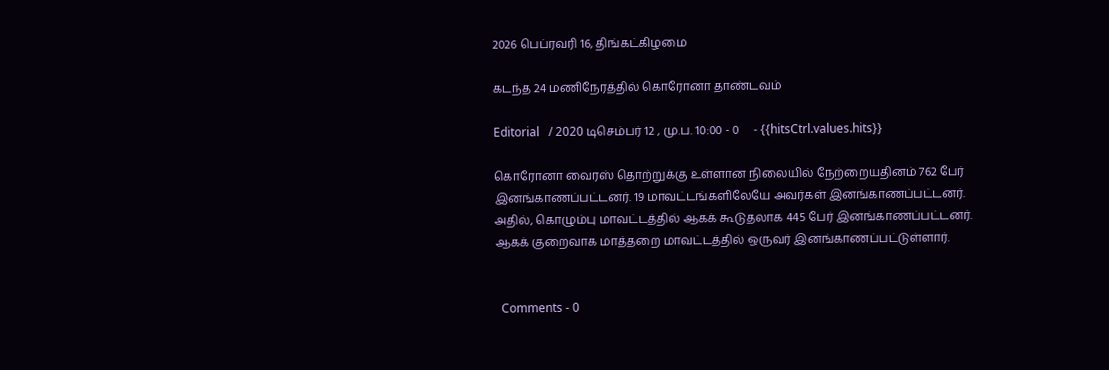2026 பெப்ரவரி 16, திங்கட்கிழமை

கடந்த 24 மணிநேரத்தில் கொரோனா தாண்டவம்

Editorial   / 2020 டிசெம்பர் 12 , மு.ப. 10:00 - 0     - {{hitsCtrl.values.hits}}

கொரோனா வைரஸ் தொற்றுக்கு உள்ளான நிலையில் நேற்றையதினம் 762 பேர் இனங்காணப்பட்டனர். 19 மாவட்டங்களிலேயே அவர்கள் இனங்காணப்பட்டனர். அதில், கொழும்பு மாவட்டத்தில் ஆகக் கூடுதலாக 445 பேர் இனங்காணப்பட்டனர். ஆகக் குறைவாக மாத்தறை மாவட்டத்தில் ஒருவர் இனங்காணப்பட்டுள்ளார்.


  Comments - 0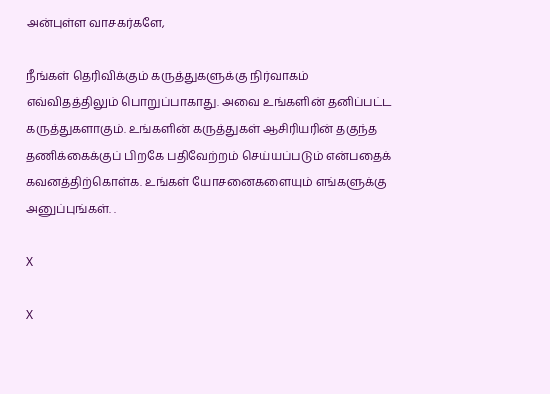அன்புள்ள வாசகர்களே,

நீங்கள் தெரிவிக்கும் கருத்துகளுக்கு நிர்வாகம் எவ்விதத்திலும் பொறுப்பாகாது. அவை உங்களின் தனிப்பட்ட கருத்துகளாகும். உங்களின் கருத்துகள் ஆசிரியரின் தகுந்த தணிக்கைக்குப் பிறகே பதிவேற்றம் செய்யப்படும் என்பதைக் கவனத்திற்கொள்க. உங்கள் யோசனைகளையும் எங்களுக்கு அனுப்புங்கள். .

X

X